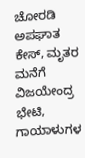ಚೋರಡಿ ಅಪಘಾತ ಕೇಸ್‌, ಮೃತರ ಮನೆಗೆ ವಿಜಯೇಂದ್ರ ಭೇಟಿ, ಗಾಯಾಳುಗಳ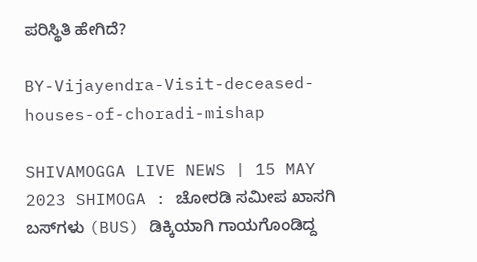ಪರಿಸ್ಥಿತಿ ಹೇಗಿದೆ?

BY-Vijayendra-Visit-deceased-houses-of-choradi-mishap

SHIVAMOGGA LIVE NEWS | 15 MAY 2023 SHIMOGA : ಚೋರಡಿ ಸಮೀಪ ಖಾಸಗಿ ಬಸ್‌ಗಳು (BUS) ಡಿಕ್ಕಿಯಾಗಿ ಗಾಯಗೊಂಡಿದ್ದ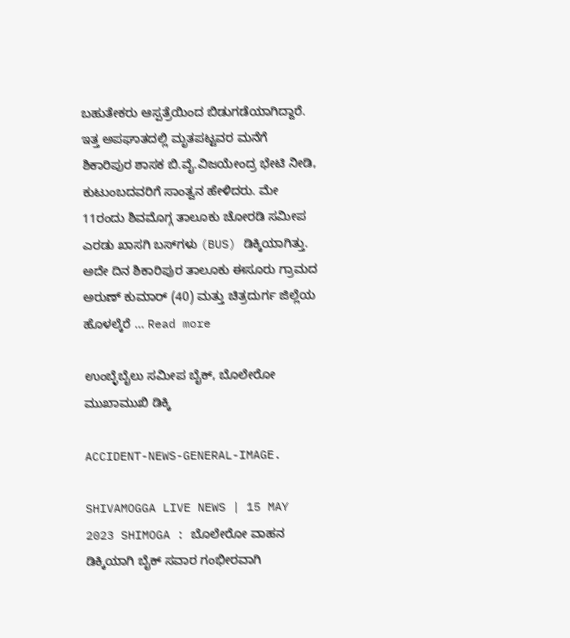ಬಹುತೇಕರು ಆಸ್ಪತ್ರೆಯಿಂದ ಬಿಡುಗಡೆಯಾಗಿದ್ದಾರೆ. ಇತ್ತ ಅಪಘಾತದಲ್ಲಿ ಮೃತಪಟ್ಟವರ ಮನೆಗೆ ಶಿಕಾರಿಪುರ ಶಾಸಕ ಬಿ.ವೈ.ವಿಜಯೇಂದ್ರ ಭೇಟಿ ನೀಡಿ, ಕುಟುಂಬದವರಿಗೆ ಸಾಂತ್ವನ ಹೇಳಿದರು. ಮೇ 11ರಂದು ಶಿವಮೊಗ್ಗ ತಾಲೂಕು ಚೋರಡಿ ಸಮೀಪ ಎರಡು ಖಾಸಗಿ ಬಸ್‌ಗಳು (BUS) ಡಿಕ್ಕಿಯಾಗಿತ್ತು. ಅದೇ ದಿನ ಶಿಕಾರಿಪುರ ತಾಲೂಕು ಈಸೂರು ಗ್ರಾಮದ ಅರುಣ್‌ ಕುಮಾರ್‌ (40) ಮತ್ತು ಚಿತ್ರದುರ್ಗ ಜಿಲ್ಲೆಯ ಹೊಳಲ್ಕೆರೆ … Read more

ಉಂಬ್ಳೆಬೈಲು ಸಮೀಪ ಬೈಕ್‌, ಬೊಲೇರೋ ಮುಖಾಮುಖಿ ಡಿಕ್ಕಿ

ACCIDENT-NEWS-GENERAL-IMAGE.

SHIVAMOGGA LIVE NEWS | 15 MAY 2023 SHIMOGA : ಬೊಲೇರೋ ವಾಹನ ಡಿಕ್ಕಿಯಾಗಿ ಬೈಕ್‌ ಸವಾರ ಗಂಭೀರವಾಗಿ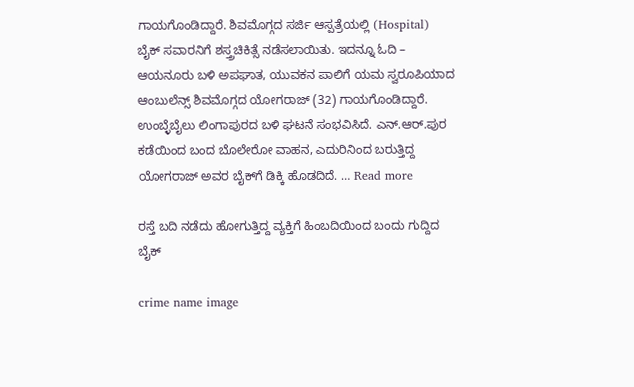ಗಾಯಗೊಂಡಿದ್ದಾರೆ. ಶಿವಮೊಗ್ಗದ ಸರ್ಜಿ ಆಸ್ಪತ್ರೆಯಲ್ಲಿ (Hospital) ಬೈಕ್‌ ಸವಾರನಿಗೆ ಶಸ್ತ್ರಚಿಕಿತ್ಸೆ ನಡೆಸಲಾಯಿತು. ಇದನ್ನೂ ಓದಿ – ಆಯನೂರು ಬಳಿ ಅಪಘಾತ, ಯುವಕನ ಪಾಲಿಗೆ ಯಮ ಸ್ವರೂಪಿಯಾದ ಆಂಬುಲೆನ್ಸ್‌ ಶಿವಮೊಗ್ಗದ ಯೋಗರಾಜ್‌ (32) ಗಾಯಗೊಂಡಿದ್ದಾರೆ. ಉಂಬ್ಳೆಬೈಲು ಲಿಂಗಾಪುರದ ಬಳಿ ಘಟನೆ ಸಂಭವಿಸಿದೆ. ಎನ್‌.ಆರ್.ಪುರ ಕಡೆಯಿಂದ ಬಂದ ಬೊಲೇರೋ ವಾಹನ, ಎದುರಿನಿಂದ ಬರುತ್ತಿದ್ದ ಯೋಗರಾಜ್‌ ಅವರ ಬೈಕ್‌ಗೆ ಡಿಕ್ಕಿ ಹೊಡದಿದೆ. … Read more

ರಸ್ತೆ ಬದಿ ನಡೆದು ಹೋಗುತ್ತಿದ್ದ ವ್ಯಕ್ತಿಗೆ ಹಿಂಬದಿಯಿಂದ ಬಂದು ಗುದ್ದಿದ ಬೈಕ್

crime name image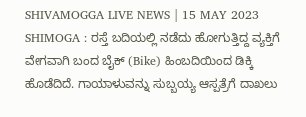SHIVAMOGGA LIVE NEWS | 15 MAY 2023 SHIMOGA : ರಸ್ತೆ ಬದಿಯಲ್ಲಿ ನಡೆದು ಹೋಗುತ್ತಿದ್ದ ವ್ಯಕ್ತಿಗೆ ವೇಗವಾಗಿ ಬಂದ ಬೈಕ್‌ (Bike) ಹಿಂಬದಿಯಿಂದ ಡಿಕ್ಕಿ ಹೊಡೆದಿದೆ. ಗಾಯಾಳುವನ್ನು ಸುಬ್ಬಯ್ಯ ಆಸ್ಪತ್ರೆಗೆ ದಾಖಲು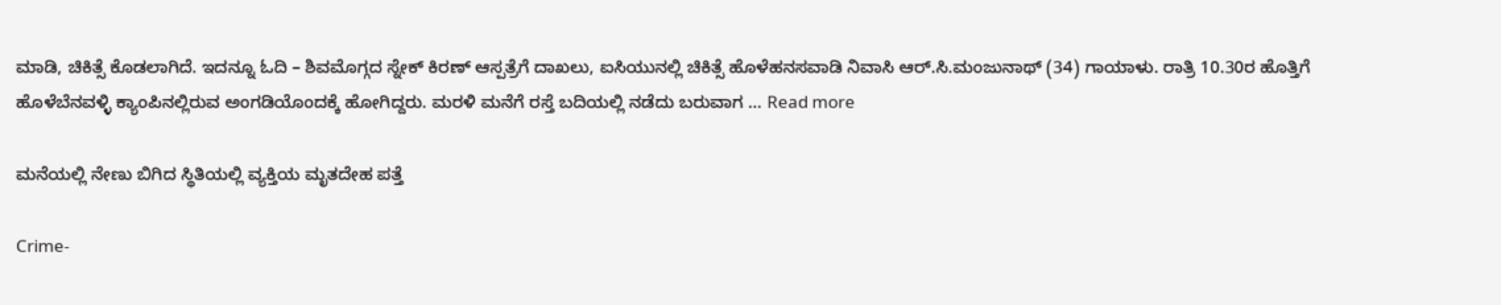ಮಾಡಿ, ಚಿಕಿತ್ಸೆ ಕೊಡಲಾಗಿದೆ. ಇದನ್ನೂ ಓದಿ – ಶಿವಮೊಗ್ಗದ ಸ್ನೇಕ್‌ ಕಿರಣ್‌ ಆಸ್ಪತ್ರೆಗೆ ದಾಖಲು, ಐಸಿಯುನಲ್ಲಿ ಚಿಕಿತ್ಸೆ ಹೊಳೆಹನಸವಾಡಿ ನಿವಾಸಿ ಆರ್.ಸಿ.ಮಂಜುನಾಥ್‌ (34) ಗಾಯಾಳು. ರಾತ್ರಿ 10.30ರ ಹೊತ್ತಿಗೆ  ಹೊಳೆಬೆನವಳ್ಳಿ ಕ್ಯಾಂಪಿನಲ್ಲಿರುವ ಅಂಗಡಿಯೊಂದಕ್ಕೆ ಹೋಗಿದ್ದರು. ಮರಳಿ ಮನೆಗೆ ರಸ್ತೆ ಬದಿಯಲ್ಲಿ ನಡೆದು ಬರುವಾಗ … Read more

ಮನೆಯಲ್ಲಿ ನೇಣು ಬಿಗಿದ ಸ್ಥಿತಿಯಲ್ಲಿ ವ್ಯಕ್ತಿಯ ಮೃತದೇಹ ಪತ್ತೆ

Crime-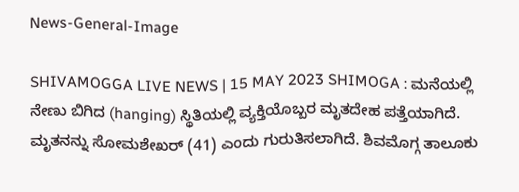News-General-Image

SHIVAMOGGA LIVE NEWS | 15 MAY 2023 SHIMOGA : ಮನೆಯಲ್ಲಿ ನೇಣು ಬಿಗಿದ (hanging) ಸ್ಥಿತಿಯಲ್ಲಿ ವ್ಯಕ್ತಿಯೊಬ್ಬರ ಮೃತದೇಹ ಪತ್ತೆಯಾಗಿದೆ. ಮೃತನನ್ನು ಸೋಮಶೇಖರ್‌ (41) ಎಂದು ಗುರುತಿಸಲಾಗಿದೆ. ಶಿವಮೊಗ್ಗ ತಾಲೂಕು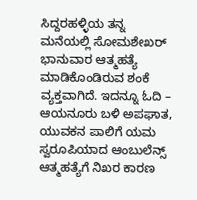ಸಿದ್ದರಹಳ್ಳಿಯ ತನ್ನ ಮನೆಯಲ್ಲಿ ಸೋಮಶೇಖರ್‌ ಭಾನುವಾರ ಆತ್ಮಹತ್ಯೆ ಮಾಡಿಕೊಂಡಿರುವ ಶಂಕೆ ವ್ಯಕ್ತವಾಗಿದೆ. ಇದನ್ನೂ ಓದಿ – ಆಯನೂರು ಬಳಿ ಅಪಘಾತ, ಯುವಕನ ಪಾಲಿಗೆ ಯಮ ಸ್ವರೂಪಿಯಾದ ಆಂಬುಲೆನ್ಸ್‌ ಆತ್ಮಹತ್ಯೆಗೆ ನಿಖರ ಕಾರಣ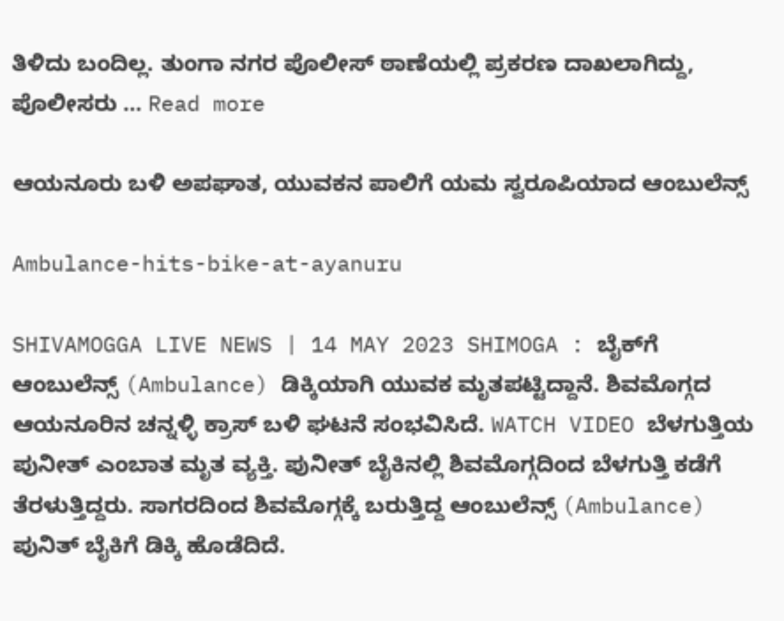ತಿಳಿದು ಬಂದಿಲ್ಲ. ತುಂಗಾ ನಗರ ಪೊಲೀಸ್‌ ಠಾಣೆಯಲ್ಲಿ ಪ್ರಕರಣ ದಾಖಲಾಗಿದ್ದು, ಪೊಲೀಸರು … Read more

ಆಯನೂರು ಬಳಿ ಅಪಘಾತ, ಯುವಕನ ಪಾಲಿಗೆ ಯಮ ಸ್ವರೂಪಿಯಾದ ಆಂಬುಲೆನ್ಸ್‌

Ambulance-hits-bike-at-ayanuru

SHIVAMOGGA LIVE NEWS | 14 MAY 2023 SHIMOGA : ಬೈಕ್‌ಗೆ ಆಂಬುಲೆನ್ಸ್‌ (Ambulance) ಡಿಕ್ಕಿಯಾಗಿ ಯುವಕ ಮೃತಪಟ್ಟಿದ್ದಾನೆ. ಶಿವಮೊಗ್ಗದ ಆಯನೂರಿನ ಚನ್ನಳ್ಳಿ ಕ್ರಾಸ್‌ ಬಳಿ ಘಟನೆ ಸಂಭವಿಸಿದೆ. WATCH VIDEO ಬೆಳಗುತ್ತಿಯ ಪುನೀತ್‌ ಎಂಬಾತ ಮೃತ ವ್ಯಕ್ತಿ. ಪುನೀತ್‌ ಬೈಕಿನಲ್ಲಿ ಶಿವಮೊಗ್ಗದಿಂದ ಬೆಳಗುತ್ತಿ ಕಡೆಗೆ ತೆರಳುತ್ತಿದ್ದರು. ಸಾಗರದಿಂದ ಶಿವಮೊಗ್ಗಕ್ಕೆ ಬರುತ್ತಿದ್ದ ಆಂಬುಲೆನ್ಸ್‌ (Ambulance) ಪುನಿತ್‌ ಬೈಕಿಗೆ ಡಿಕ್ಕಿ ಹೊಡೆದಿದೆ.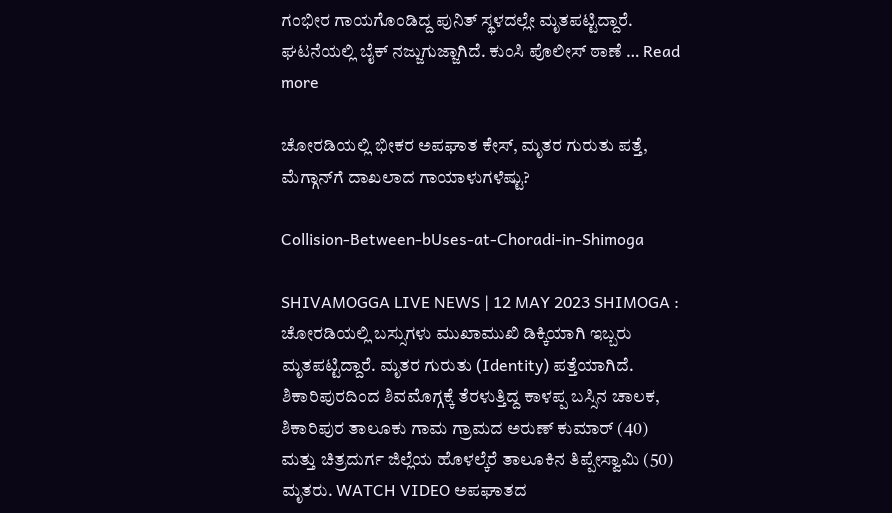ಗಂಭೀರ ಗಾಯಗೊಂಡಿದ್ದ ಪುನಿತ್‌ ಸ್ಥಳದಲ್ಲೇ ಮೃತಪಟ್ಟಿದ್ದಾರೆ. ಘಟನೆಯಲ್ಲಿ ಬೈಕ್‌ ನಜ್ಜುಗುಜ್ಜಾಗಿದೆ. ಕುಂಸಿ ಪೊಲೀಸ್‌ ಠಾಣೆ … Read more

ಚೋರಡಿಯಲ್ಲಿ ಭೀಕರ ಅಪಘಾತ ಕೇಸ್‌, ಮೃತರ ಗುರುತು ಪತ್ತೆ, ಮೆಗ್ಗಾನ್‌ಗೆ ದಾಖಲಾದ ಗಾಯಾಳುಗಳೆಷ್ಟು?

Collision-Between-bUses-at-Choradi-in-Shimoga

SHIVAMOGGA LIVE NEWS | 12 MAY 2023 SHIMOGA : ಚೋರಡಿಯಲ್ಲಿ ಬಸ್ಸುಗಳು ಮುಖಾಮುಖಿ ಡಿಕ್ಕಿಯಾಗಿ ಇಬ್ಬರು ಮೃತಪಟ್ಟಿದ್ದಾರೆ. ಮೃತರ ಗುರುತು (Identity) ಪತ್ತೆಯಾಗಿದೆ. ಶಿಕಾರಿಪುರದಿಂದ ಶಿವಮೊಗ್ಗಕ್ಕೆ ತೆರಳುತ್ತಿದ್ದ ಕಾಳಪ್ಪ ಬಸ್ಸಿನ ಚಾಲಕ, ಶಿಕಾರಿಪುರ ತಾಲೂಕು ಗಾಮ ಗ್ರಾಮದ ಅರುಣ್‌ ಕುಮಾರ್‌ (40) ಮತ್ತು ಚಿತ್ರದುರ್ಗ ಜಿಲ್ಲೆಯ ಹೊಳಲ್ಕೆರೆ ತಾಲೂಕಿನ ತಿಪ್ಪೇಸ್ವಾಮಿ (50) ಮೃತರು. WATCH VIDEO ಅಪಘಾತದ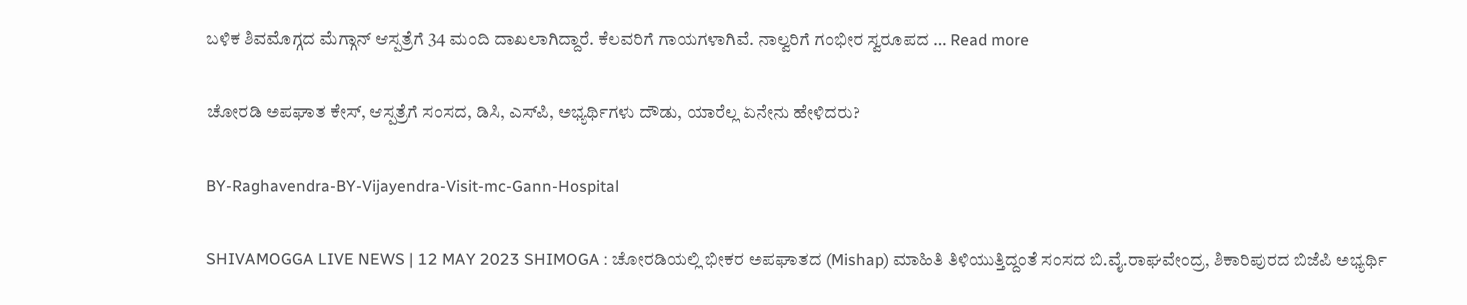ಬಳಿಕ ಶಿವಮೊಗ್ಗದ ಮೆಗ್ಗಾನ್‌ ಆಸ್ಪತ್ರೆಗೆ 34 ಮಂದಿ ದಾಖಲಾಗಿದ್ದಾರೆ. ಕೆಲವರಿಗೆ ಗಾಯಗಳಾಗಿವೆ. ನಾಲ್ವರಿಗೆ ಗಂಭೀರ ಸ್ವರೂಪದ … Read more

ಚೋರಡಿ ಅಪಘಾತ ಕೇಸ್‌, ಆಸ್ಪತ್ರೆಗೆ ಸಂಸದ, ಡಿಸಿ, ಎಸ್‌ಪಿ, ಅಭ್ಯರ್ಥಿಗಳು ದೌಡು, ಯಾರೆಲ್ಲ ಏನೇನು ಹೇಳಿದರು?

BY-Raghavendra-BY-Vijayendra-Visit-mc-Gann-Hospital

SHIVAMOGGA LIVE NEWS | 12 MAY 2023 SHIMOGA : ಚೋರಡಿಯಲ್ಲಿ ಭೀಕರ ಅಪಘಾತದ (Mishap) ಮಾಹಿತಿ ತಿಳಿಯುತ್ತಿದ್ದಂತೆ ಸಂಸದ ಬಿ.ವೈ.ರಾಘವೇಂದ್ರ, ಶಿಕಾರಿಪುರದ ಬಿಜೆಪಿ ಅಭ್ಯರ್ಥಿ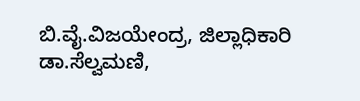ಬಿ.ವೈ.ವಿಜಯೇಂದ್ರ, ಜಿಲ್ಲಾಧಿಕಾರಿ ಡಾ.ಸೆಲ್ವಮಣಿ,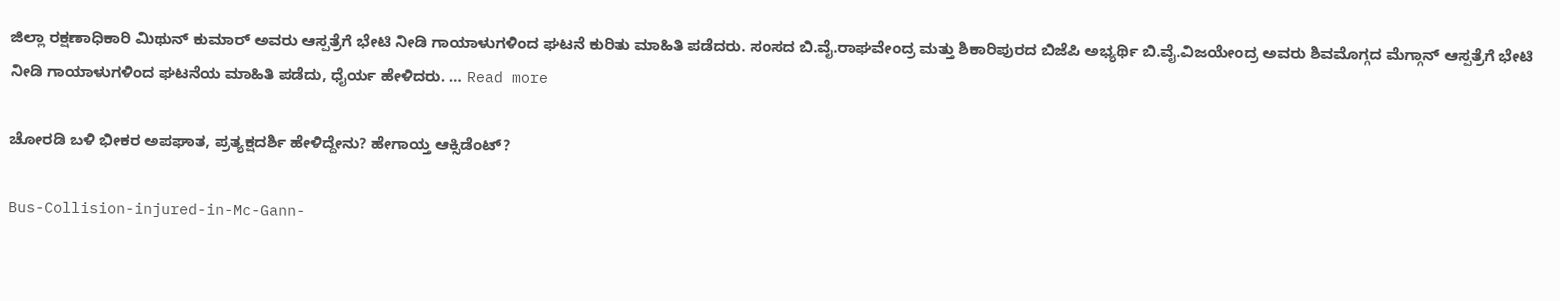ಜಿಲ್ಲಾ ರಕ್ಷಣಾಧಿಕಾರಿ ಮಿಥುನ್‌ ಕುಮಾರ್‌ ಅವರು ಆಸ್ಪತ್ರೆಗೆ ಭೇಟಿ ನೀಡಿ ಗಾಯಾಳುಗಳಿಂದ ಘಟನೆ ಕುರಿತು ಮಾಹಿತಿ ಪಡೆದರು. ಸಂಸದ ಬಿ.ವೈ.ರಾಘವೇಂದ್ರ ಮತ್ತು ಶಿಕಾರಿಪುರದ ಬಿಜೆಪಿ ಅಭ್ಯರ್ಥಿ ಬಿ.ವೈ.ವಿಜಯೇಂದ್ರ ಅವರು ಶಿವಮೊಗ್ಗದ ಮೆಗ್ಗಾನ್‌ ಆಸ್ಪತ್ರೆಗೆ ಭೇಟಿ ನೀಡಿ ಗಾಯಾಳುಗಳಿಂದ ಘಟನೆಯ ಮಾಹಿತಿ ಪಡೆದು, ಧೈರ್ಯ ಹೇಳಿದರು. … Read more

ಚೋರಡಿ ಬಳಿ ಭೀಕರ ಅಪಘಾತ, ಪ್ರತ್ಯಕ್ಷದರ್ಶಿ ಹೇಳಿದ್ದೇನು? ಹೇಗಾಯ್ತ ಆಕ್ಸಿಡೆಂಟ್‌?

Bus-Collision-injured-in-Mc-Gann-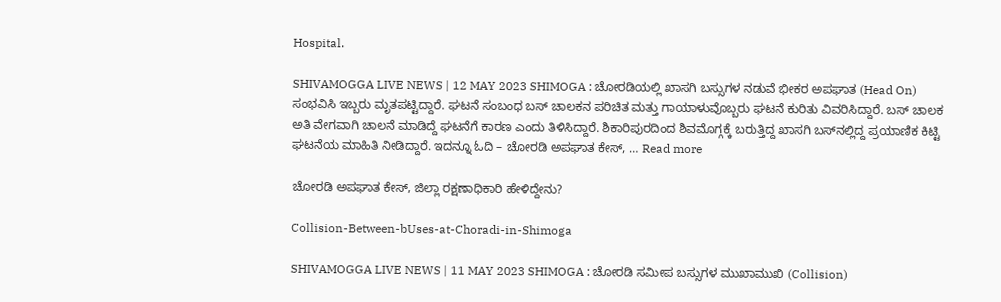Hospital.

SHIVAMOGGA LIVE NEWS | 12 MAY 2023 SHIMOGA : ಚೋರಡಿಯಲ್ಲಿ ಖಾಸಗಿ ಬಸ್ಸುಗಳ ನಡುವೆ ಭೀಕರ ಅಪಘಾತ (Head On) ಸಂಭವಿಸಿ ಇಬ್ಬರು ಮೃತಪಟ್ಟಿದ್ದಾರೆ. ಘಟನೆ ಸಂಬಂಧ ಬಸ್‌ ಚಾಲಕನ ಪರಿಚಿತ ಮತ್ತು ಗಾಯಾಳುವೊಬ್ಬರು ಘಟನೆ ಕುರಿತು ವಿವರಿಸಿದ್ದಾರೆ. ಬಸ್‌ ಚಾಲಕ ಅತಿ ವೇಗವಾಗಿ ಚಾಲನೆ ಮಾಡಿದ್ದೆ ಘಟನೆಗೆ ಕಾರಣ ಎಂದು ತಿಳಿಸಿದ್ದಾರೆ. ಶಿಕಾರಿಪುರದಿಂದ ಶಿವಮೊಗ್ಗಕ್ಕೆ ಬರುತ್ತಿದ್ದ ಖಾಸಗಿ ಬಸ್‌ನಲ್ಲಿದ್ದ ಪ್ರಯಾಣಿಕ ಕಿಟ್ಟಿ ಘಟನೆಯ ಮಾಹಿತಿ ನೀಡಿದ್ದಾರೆ. ಇದನ್ನೂ ಓದಿ – ಚೋರಡಿ ಅಪಘಾತ ಕೇಸ್‌, … Read more

ಚೋರಡಿ ಅಪಘಾತ ಕೇಸ್‌, ಜಿಲ್ಲಾ ರಕ್ಷಣಾಧಿಕಾರಿ ಹೇಳಿದ್ದೇನು?

Collision-Between-bUses-at-Choradi-in-Shimoga

SHIVAMOGGA LIVE NEWS | 11 MAY 2023 SHIMOGA : ಚೋರಡಿ ಸಮೀಪ ಬಸ್ಸುಗಳ ಮುಖಾಮುಖಿ (Collision)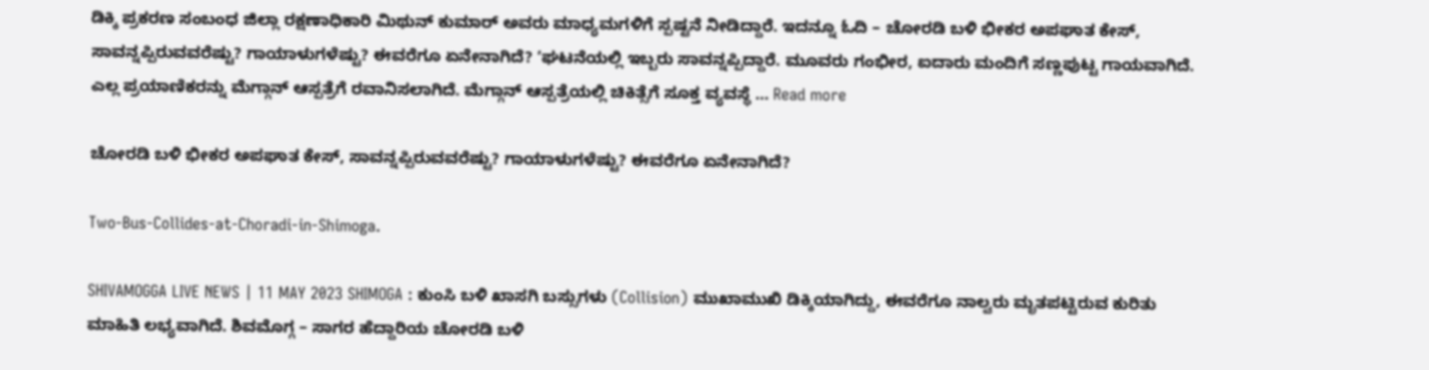ಡಿಕ್ಕಿ ಪ್ರಕರಣ ಸಂಬಂಧ ಜಿಲ್ಲಾ ರಕ್ಷಣಾಧಿಕಾರಿ ಮಿಥುನ್‌ ಕುಮಾರ್‌ ಅವರು ಮಾಧ್ಯಮಗಳಿಗೆ ಸ್ಪಷ್ಟನೆ ನೀಡಿದ್ದಾರೆ. ಇದನ್ನೂ ಓದಿ – ಚೋರಡಿ ಬಳಿ ಭೀಕರ ಅಪಘಾತ ಕೇಸ್‌, ಸಾವನ್ನಪ್ಪಿರುವವರೆಷ್ಟು? ಗಾಯಾಳುಗಳೆಷ್ಟು? ಈವರೆಗೂ ಏನೇನಾಗಿದೆ? ʼಘಟನೆಯಲ್ಲಿ ಇಬ್ಬರು ಸಾವನ್ನಪ್ಪಿದ್ದಾರೆ. ಮೂವರು ಗಂಭೀರ, ಐದಾರು ಮಂದಿಗೆ ಸಣ್ಣಪುಟ್ಟ ಗಾಯವಾಗಿದೆ. ಎಲ್ಲ ಪ್ರಯಾಣಿಕರನ್ನು ಮೆಗ್ಗಾನ್‌ ಆಸ್ಪತ್ರೆಗೆ ರವಾನಿಸಲಾಗಿದೆ. ಮೆಗ್ಗಾನ್‌ ಆಸ್ಪತ್ರೆಯಲ್ಲಿ ಚಿಕಿತ್ಸೆಗೆ ಸೂಕ್ತ ವ್ಯವಸ್ಥೆ … Read more

ಚೋರಡಿ ಬಳಿ ಭೀಕರ ಅಪಘಾತ ಕೇಸ್‌, ಸಾವನ್ನಪ್ಪಿರುವವರೆಷ್ಟು? ಗಾಯಾಳುಗಳೆಷ್ಟು? ಈವರೆಗೂ ಏನೇನಾಗಿದೆ?

Two-Bus-Collides-at-Choradi-in-Shimoga.

SHIVAMOGGA LIVE NEWS | 11 MAY 2023 SHIMOGA : ಕುಂಸಿ ಬಳಿ ಖಾಸಗಿ ಬಸ್ಸುಗಳು (Collision) ಮುಖಾಮುಖಿ ಡಿಕ್ಕಿಯಾಗಿದ್ದು, ಈವರೆಗೂ ನಾಲ್ವರು ಮೃತಪಟ್ಟಿರುವ ಕುರಿತು ಮಾಹಿತಿ ಲಭ್ಯವಾಗಿದೆ. ಶಿವಮೊಗ್ಗ – ಸಾಗರ ಹೆದ್ದಾರಿಯ ಚೋರಡಿ ಬಳಿ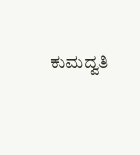ಕುಮದ್ವತಿ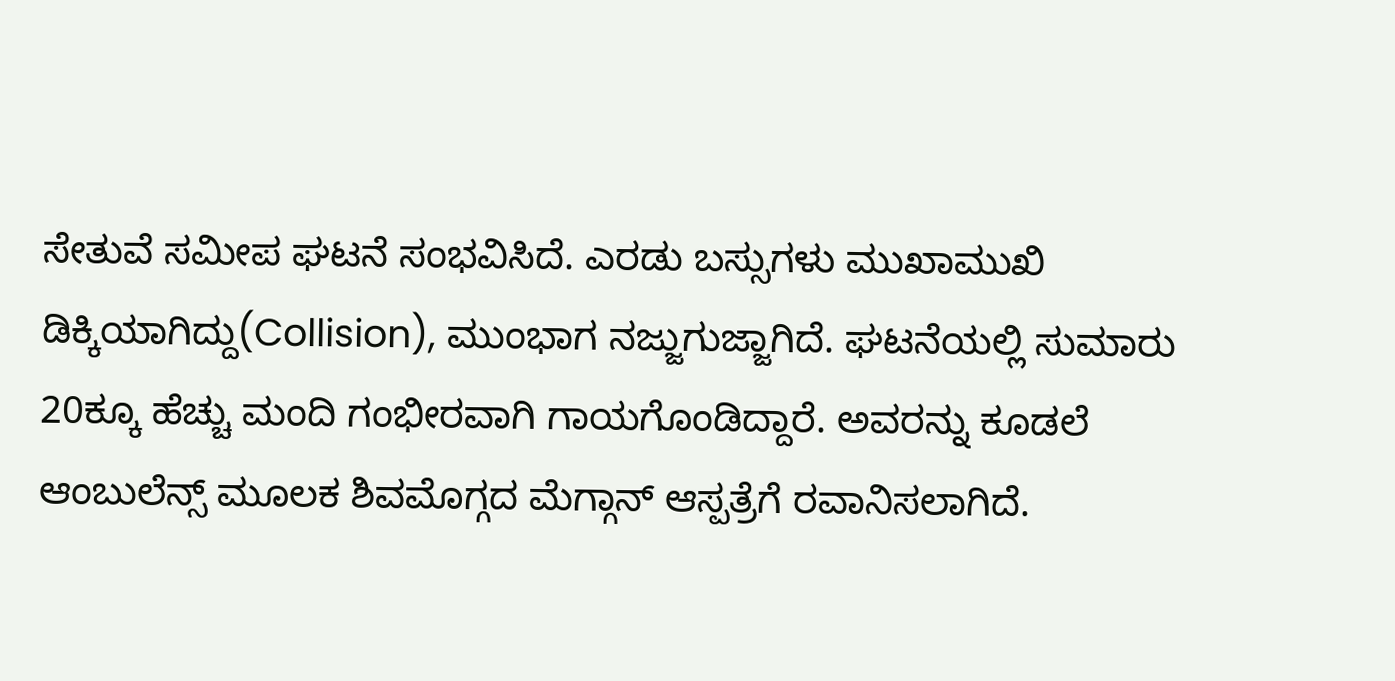ಸೇತುವೆ ಸಮೀಪ ಘಟನೆ ಸಂಭವಿಸಿದೆ. ಎರಡು ಬಸ್ಸುಗಳು ಮುಖಾಮುಖಿ ಡಿಕ್ಕಿಯಾಗಿದ್ದು(Collision), ಮುಂಭಾಗ ನಜ್ಜುಗುಜ್ಜಾಗಿದೆ. ಘಟನೆಯಲ್ಲಿ ಸುಮಾರು 20ಕ್ಕೂ ಹೆಚ್ಚು ಮಂದಿ ಗಂಭೀರವಾಗಿ ಗಾಯಗೊಂಡಿದ್ದಾರೆ. ಅವರನ್ನು ಕೂಡಲೆ ಆಂಬುಲೆನ್ಸ್‌ ಮೂಲಕ ಶಿವಮೊಗ್ಗದ ಮೆಗ್ಗಾನ್‌ ಆಸ್ಪತ್ರೆಗೆ ರವಾನಿಸಲಾಗಿದೆ.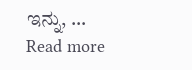ಇನ್ನು, … Read more